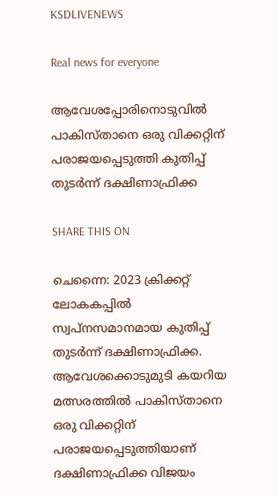KSDLIVENEWS

Real news for everyone

ആവേശപ്പോരിനൊടുവില്‍ പാകിസ്താനെ ഒരു വിക്കറ്റിന് പരാജയപ്പെടുത്തി കുതിപ്പ് തുടര്‍ന്ന് ദക്ഷിണാഫ്രിക്ക

SHARE THIS ON

ചെന്നൈ: 2023 ക്രിക്കറ്റ് ലോകകപ്പില്‍ സ്വപ്‌നസമാനമായ കുതിപ്പ് തുടര്‍ന്ന് ദക്ഷിണാഫ്രിക്ക. ആവേശക്കൊടുമുടി കയറിയ മത്സരത്തില്‍ പാകിസ്താനെ ഒരു വിക്കറ്റിന് പരാജയപ്പെടുത്തിയാണ് ദക്ഷിണാഫ്രിക്ക വിജയം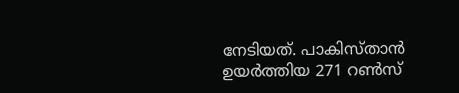നേടിയത്. പാകിസ്താന്‍ ഉയര്‍ത്തിയ 271 റണ്‍സ്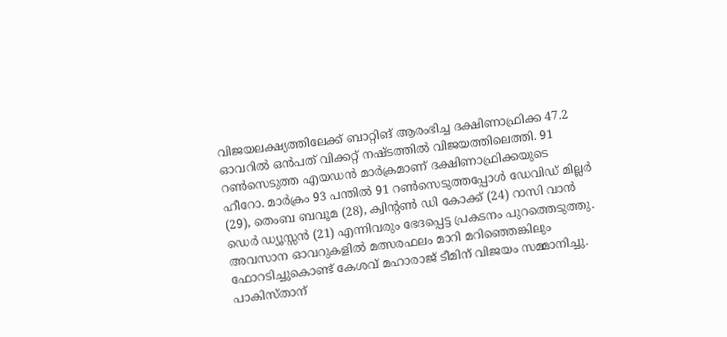വിജയലക്ഷ്യത്തിലേക്ക് ബാറ്റിങ് ആരംഭിച്ച ദക്ഷിണാഫ്രിക്ക 47.2 ഓവറില്‍ ഒന്‍പത് വിക്കറ്റ് നഷ്ടത്തില്‍ വിജയത്തിലെത്തി. 91 റണ്‍സെടുത്ത എയഡന്‍ മാര്‍ക്രമാണ് ദക്ഷിണാഫ്രിക്കയുടെ ഹീറോ. മാര്‍ക്രം 93 പന്തില്‍ 91 റണ്‍സെടുത്തപ്പോള്‍ ഡേവിഡ് മില്ലര്‍ (29), തെംബ ബവൂമ (28), ക്വിന്റണ്‍ ഡി കോക്ക് (24) റാസി വാന്‍ ഡെര്‍ ഡ്യൂസ്സന്‍ (21) എന്നിവരും ഭേദപ്പെട്ട പ്രകടനം പുറത്തെടുത്തു. അവസാന ഓവറുകളില്‍ മത്സരഫലം മാറി മറിഞ്ഞെങ്കിലും ഫോറടിച്ചുകൊണ്ട് കേശവ് മഹാരാജ് ടീമിന് വിജയം സമ്മാനിച്ചു. പാകിസ്താന്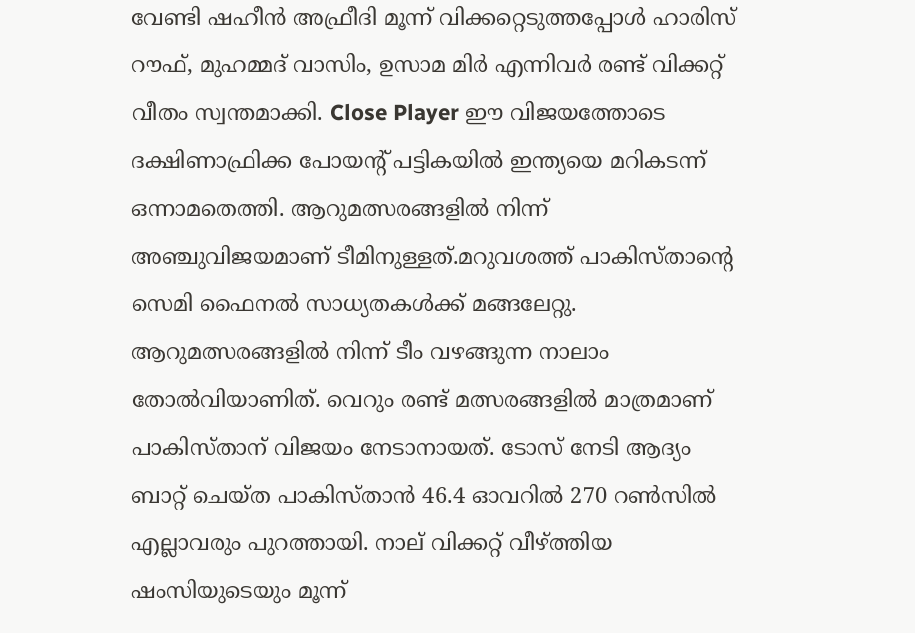വേണ്ടി ഷഹീന്‍ അഫ്രീദി മൂന്ന് വിക്കറ്റെടുത്തപ്പോള്‍ ഹാരിസ് റൗഫ്, മുഹമ്മദ് വാസിം, ഉസാമ മിര്‍ എന്നിവര്‍ രണ്ട് വിക്കറ്റ് വീതം സ്വന്തമാക്കി. Close Player ഈ വിജയത്തോടെ ദക്ഷിണാഫ്രിക്ക പോയന്റ് പട്ടികയില്‍ ഇന്ത്യയെ മറികടന്ന് ഒന്നാമതെത്തി. ആറുമത്സരങ്ങളില്‍ നിന്ന് അഞ്ചുവിജയമാണ് ടീമിനുള്ളത്.മറുവശത്ത് പാകിസ്താന്റെ സെമി ഫൈനല്‍ സാധ്യതകള്‍ക്ക് മങ്ങലേറ്റു. ആറുമത്സരങ്ങളില്‍ നിന്ന് ടീം വഴങ്ങുന്ന നാലാം തോല്‍വിയാണിത്. വെറും രണ്ട് മത്സരങ്ങളില്‍ മാത്രമാണ് പാകിസ്താന് വിജയം നേടാനായത്. ടോസ് നേടി ആദ്യം ബാറ്റ് ചെയ്ത പാകിസ്താന്‍ 46.4 ഓവറില്‍ 270 റണ്‍സില്‍ എല്ലാവരും പുറത്തായി. നാല് വിക്കറ്റ് വീഴ്ത്തിയ ഷംസിയുടെയും മൂന്ന്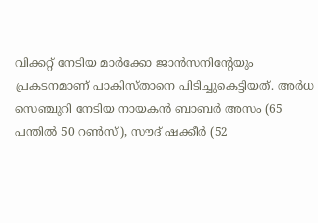വിക്കറ്റ് നേടിയ മാര്‍ക്കോ ജാന്‍സനിന്റേയും പ്രകടനമാണ് പാകിസ്താനെ പിടിച്ചുകെട്ടിയത്. അര്‍ധ സെഞ്ചുറി നേടിയ നായകന്‍ ബാബര്‍ അസം (65 പന്തില്‍ 50 റണ്‍സ്), സൗദ് ഷക്കീര്‍ (52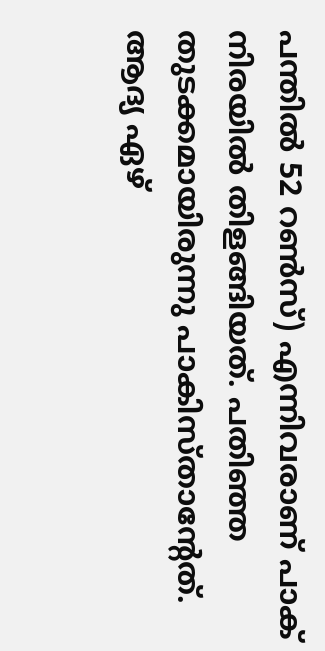പന്തില്‍ 52 റണ്‍സ്) എന്നിവരാണ് പാക് നിരയില്‍ തിളങ്ങിയത്. പതിഞ്ഞ തുടക്കമായിരുന്നു പാകിസ്താന്റേത്. ആദ്യ ഏഴ്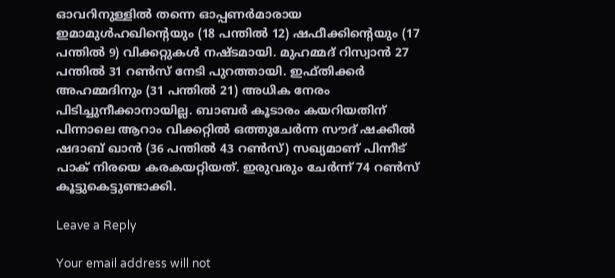ഓവറിനുള്ളില്‍ തന്നെ ഓപ്പണര്‍മാരായ ഇമാമുള്‍ഹഖിന്റെയും (18 പന്തില്‍ 12) ഷഫീക്കിന്റെയും (17 പന്തില്‍ 9) വിക്കറ്റുകള്‍ നഷ്ടമായി. മുഹമ്മദ് റിസ്വാന്‍ 27 പന്തില്‍ 31 റണ്‍സ് നേടി പുറത്തായി. ഇഫ്തിക്കര്‍ അഹമ്മദിനും (31 പന്തില്‍ 21) അധിക നേരം പിടിച്ചുനീക്കാനായില്ല. ബാബര്‍ കൂടാരം കയറിയതിന് പിന്നാലെ ആറാം വിക്കറ്റില്‍ ഒത്തുചേര്‍ന്ന സൗദ് ഷക്കീല്‍ ഷദാബ് ഖാന്‍ (36 പന്തില്‍ 43 റണ്‍സ്) സഖ്യമാണ് പിന്നീട് പാക് നിരയെ കരകയറ്റിയത്. ഇരുവരും ചേര്‍ന്ന് 74 റണ്‍സ് കൂട്ടുകെട്ടുണ്ടാക്കി.

Leave a Reply

Your email address will not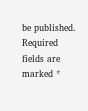be published. Required fields are marked *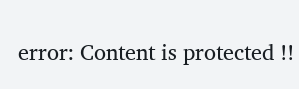error: Content is protected !!